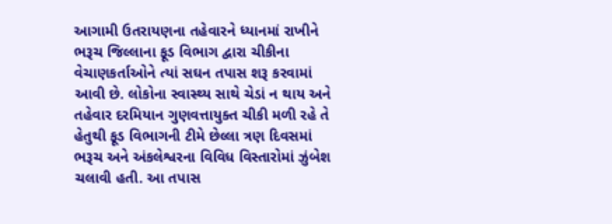આગામી ઉતરાયણના તહેવારને ધ્યાનમાં રાખીને ભરૂચ જિલ્લાના ફૂડ વિભાગ દ્વારા ચીકીના વેચાણકર્તાઓને ત્યાં સઘન તપાસ શરૂ કરવામાં આવી છે. લોકોના સ્વાસ્થ્ય સાથે ચેડાં ન થાય અને તહેવાર દરમિયાન ગુણવત્તાયુક્ત ચીકી મળી રહે તે હેતુથી ફૂડ વિભાગની ટીમે છેલ્લા ત્રણ દિવસમાં ભરૂચ અને અંકલેશ્વરના વિવિધ વિસ્તારોમાં ઝુંબેશ ચલાવી હતી. આ તપાસ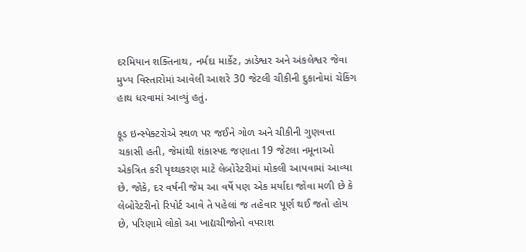દરમિયાન શક્તિનાથ, નર્મદા માર્કેટ, ઝાડેશ્વર અને અંકલેશ્વર જેવા મુખ્ય વિસ્તારોમાં આવેલી આશરે 30 જેટલી ચીકીની દુકાનોમાં ચેકિંગ હાથ ધરવામાં આવ્યું હતું.

ફૂડ ઇન્સ્પેક્ટરોએ સ્થળ પર જઈને ગોળ અને ચીકીની ગુણવત્તા ચકાસી હતી, જેમાંથી શંકાસ્પદ જણાતા 19 જેટલા નમૂનાઓ એકત્રિત કરી પૃથ્થકરણ માટે લેબોરેટરીમાં મોકલી આપવામાં આવ્યા છે. જોકે, દર વર્ષની જેમ આ વર્ષે પણ એક મર્યાદા જોવા મળી છે કે લેબોરેટરીનો રિપોર્ટ આવે તે પહેલાં જ તહેવાર પૂર્ણ થઈ જતો હોય છે, પરિણામે લોકો આ ખાદ્યચીજોનો વપરાશ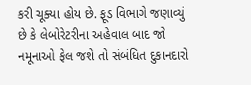કરી ચૂક્યા હોય છે. ફૂડ વિભાગે જણાવ્યું છે કે લેબોરેટરીના અહેવાલ બાદ જો નમૂનાઓ ફેલ જશે તો સંબંધિત દુકાનદારો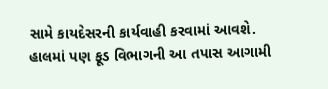સામે કાયદેસરની કાર્યવાહી કરવામાં આવશે. હાલમાં પણ ફૂડ વિભાગની આ તપાસ આગામી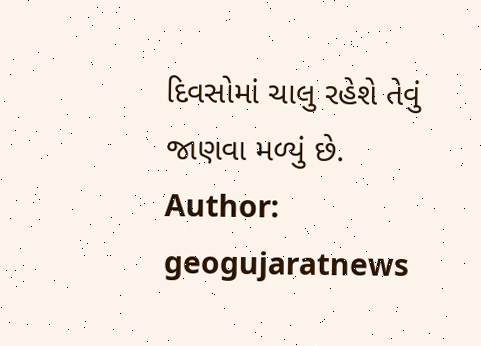દિવસોમાં ચાલુ રહેશે તેવું જાણવા મળ્યું છે.
Author: geogujaratnews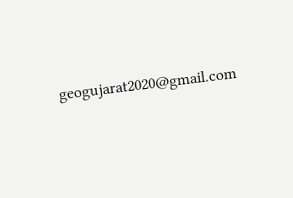geogujarat2020@gmail.com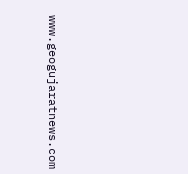www.geogujaratnews.com